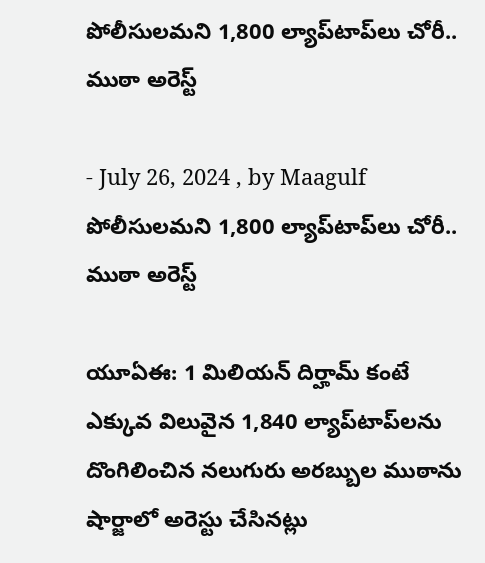పోలీసులమని 1,800 ల్యాప్‌టాప్‌లు చోరీ.. ముఠా అరెస్ట్

- July 26, 2024 , by Maagulf
పోలీసులమని 1,800 ల్యాప్‌టాప్‌లు చోరీ.. ముఠా అరెస్ట్

యూఏఈ: 1 మిలియన్ దిర్హామ్ కంటే ఎక్కువ విలువైన 1,840 ల్యాప్‌టాప్‌లను దొంగిలించిన నలుగురు అరబ్బుల ముఠాను షార్జాలో అరెస్టు చేసినట్లు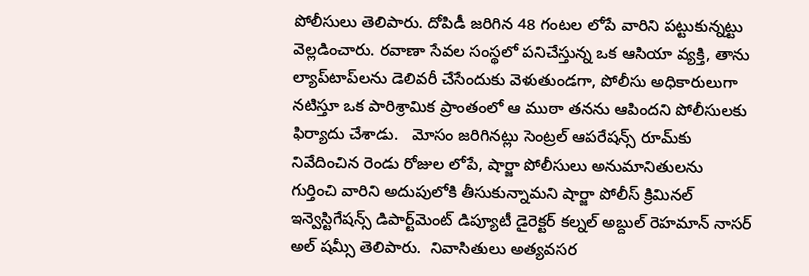పోలీసులు తెలిపారు. దోపిడీ జరిగిన 48 గంటల లోపే వారిని పట్టుకున్నట్టు వెల్లడించారు. రవాణా సేవల సంస్థలో పనిచేస్తున్న ఒక ఆసియా వ్యక్తి, తాను ల్యాప్‌టాప్‌లను డెలివరీ చేసేందుకు వెళుతుండగా, పోలీసు అధికారులుగా నటిస్తూ ఒక పారిశ్రామిక ప్రాంతంలో ఆ ముఠా తనను ఆపిందని పోలీసులకు ఫిర్యాదు చేశాడు.   మోసం జరిగినట్లు సెంట్రల్ ఆపరేషన్స్ రూమ్‌కు నివేదించిన రెండు రోజుల లోపే, షార్జా పోలీసులు అనుమానితులను గుర్తించి వారిని అదుపులోకి తీసుకున్నామని షార్జా పోలీస్ క్రిమినల్ ఇన్వెస్టిగేషన్స్ డిపార్ట్‌మెంట్ డిప్యూటీ డైరెక్టర్ కల్నల్ అబ్దుల్ రెహమాన్ నాసర్ అల్ షమ్సీ తెలిపారు.  నివాసితులు అత్యవసర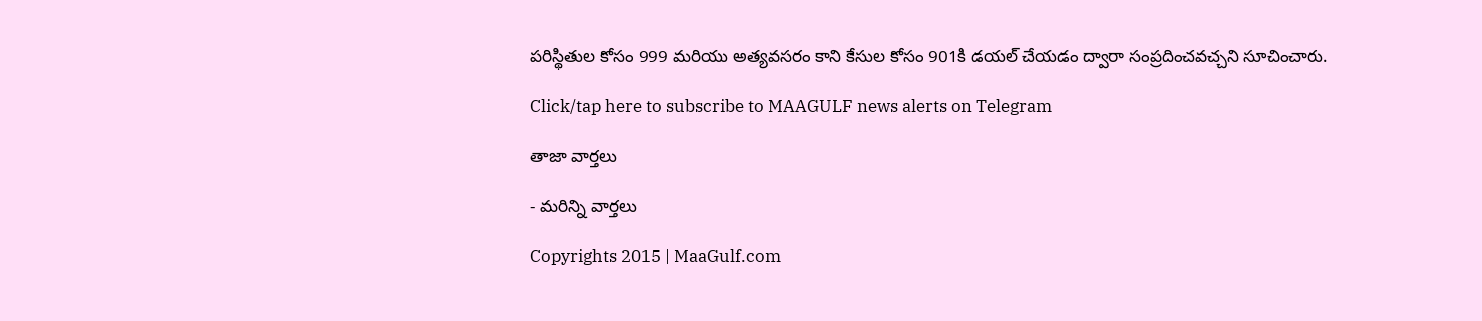పరిస్థితుల కోసం 999 మరియు అత్యవసరం కాని కేసుల కోసం 901కి డయల్ చేయడం ద్వారా సంప్రదించవచ్చని సూచించారు.

Click/tap here to subscribe to MAAGULF news alerts on Telegram

తాజా వార్తలు

- మరిన్ని వార్తలు

Copyrights 2015 | MaaGulf.com